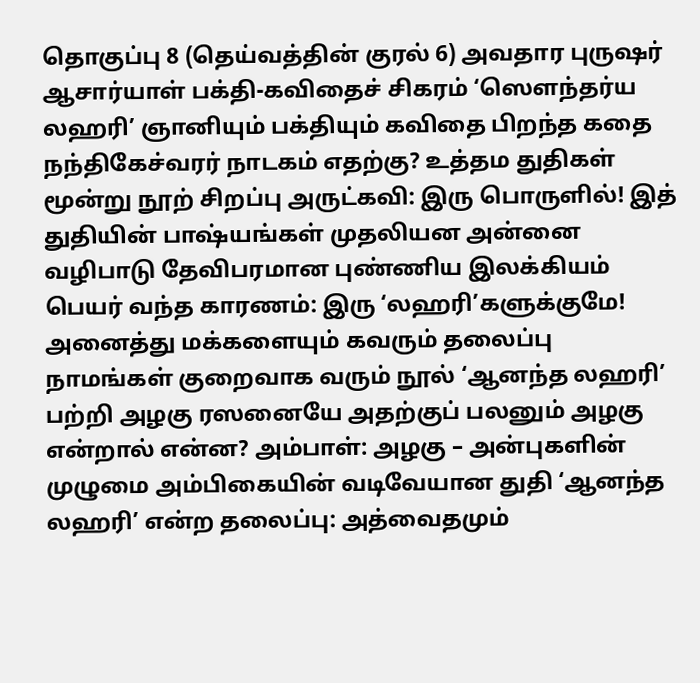தொகுப்பு 8 (தெய்வத்தின் குரல் 6) அவதார புருஷர் ஆசார்யாள் பக்தி-கவிதைச் சிகரம் ‘ஸௌந்தர்ய லஹரி’ ஞானியும் பக்தியும் கவிதை பிறந்த கதை நந்திகேச்வரர் நாடகம் எதற்கு? உத்தம துதிகள் மூன்று நூற் சிறப்பு அருட்கவி: இரு பொருளில்! இத் துதியின் பாஷ்யங்கள் முதலியன அன்னை வழிபாடு தேவிபரமான புண்ணிய இலக்கியம் பெயர் வந்த காரணம்: இரு ‘லஹரி’களுக்குமே! அனைத்து மக்களையும் கவரும் தலைப்பு நாமங்கள் குறைவாக வரும் நூல் ‘ஆனந்த லஹரி’ பற்றி அழகு ரஸனையே அதற்குப் பலனும் அழகு என்றால் என்ன? அம்பாள்: அழகு – அன்புகளின் முழுமை அம்பிகையின் வடிவேயான துதி ‘ஆனந்த லஹரி’ என்ற தலைப்பு: அத்வைதமும்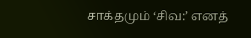சாக்தமும் ‘சிவ:’ எனத்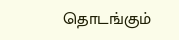தொடங்கும்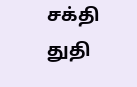சக்தி துதி